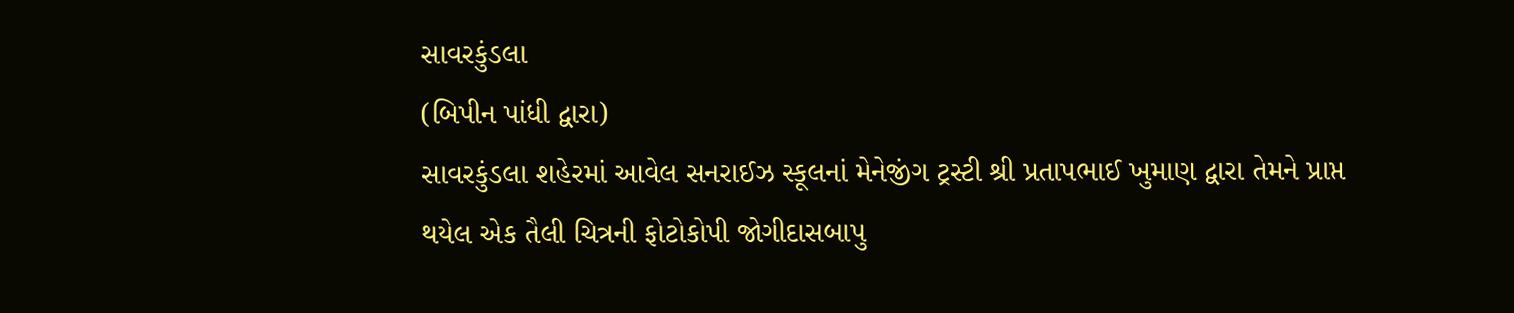સાવરકુંડલા
(બિપીન પાંધી દ્વારા)
સાવરકુંડલા શહેરમાં આવેલ સનરાઈઝ સ્કૂલનાં મેનેજીંગ ટ્રસ્ટી શ્રી પ્રતાપભાઈ ખુમાણ દ્વારા તેમને પ્રાપ્ત થયેલ એક તૈલી ચિત્રની ફોટોકોપી જોગીદાસબાપુ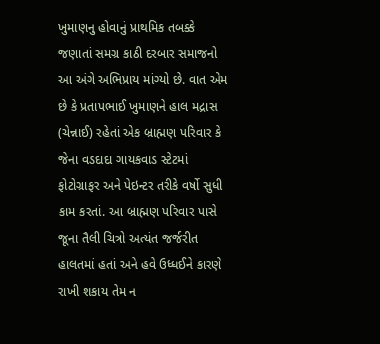ખુમાણનુ હોવાનું પ્રાથમિક તબક્કે જણાતાં સમગ્ર કાઠી દરબાર સમાજનો આ અંગે અભિપ્રાય માંગ્યો છે. વાત એમ છે કે પ્રતાપભાઈ ખુમાણને હાલ મદ્રાસ (ચેન્નાઈ) રહેતાં એક બ્રાહ્મણ પરિવાર કે જેના વડદાદા ગાયકવાડ સ્ટેટમાં ફોટોગ્રાફર અને પેઇન્ટર તરીકે વર્ષો સુધી કામ કરતાં. આ બ્રાહ્મણ પરિવાર પાસે જૂના તૈલી ચિત્રો અત્યંત જર્જરીત હાલતમાં હતાં અને હવે ઉધ્ધઈને કારણે રાખી શકાય તેમ ન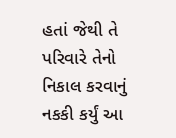હતાં જેથી તે પરિવારે તેનો નિકાલ કરવાનું નકકી કર્યું આ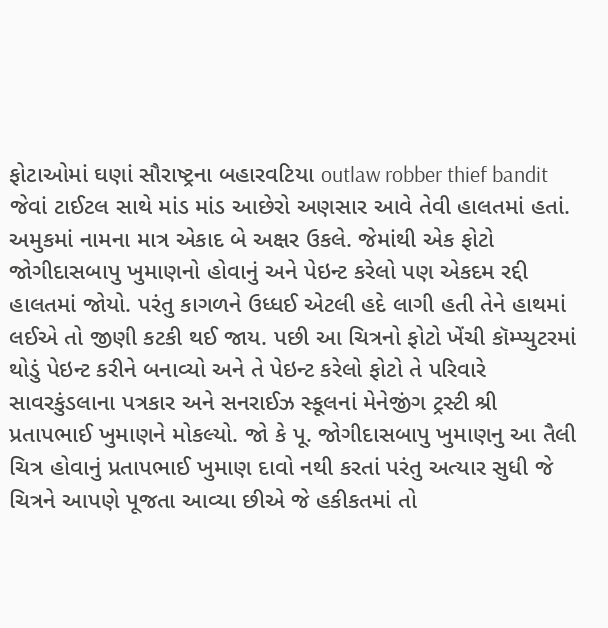ફોટાઓમાં ઘણાં સૌરાષ્ટ્રના બહારવટિયા outlaw robber thief bandit જેવાં ટાઈટલ સાથે માંડ માંડ આછેરો અણસાર આવે તેવી હાલતમાં હતાં. અમુકમાં નામના માત્ર એકાદ બે અક્ષર ઉકલે. જેમાંથી એક ફોટો જોગીદાસબાપુ ખુમાણનો હોવાનું અને પેઇન્ટ કરેલો પણ એકદમ રદ્દી હાલતમાં જોયો. પરંતુ કાગળને ઉધ્ધઈ એટલી હદે લાગી હતી તેને હાથમાં લઈએ તો જીણી કટકી થઈ જાય. પછી આ ચિત્રનો ફોટો ખેંચી કૉમ્પ્યુટરમાં થોડું પેઇન્ટ કરીને બનાવ્યો અને તે પેઇન્ટ કરેલો ફોટો તે પરિવારે સાવરકુંડલાના પત્રકાર અને સનરાઈઝ સ્કૂલનાં મેનેજીંગ ટ્રસ્ટી શ્રી પ્રતાપભાઈ ખુમાણને મોકલ્યો. જો કે પૂ. જોગીદાસબાપુ ખુમાણનુ આ તૈલી ચિત્ર હોવાનું પ્રતાપભાઈ ખુમાણ દાવો નથી કરતાં પરંતુ અત્યાર સુધી જે ચિત્રને આપણે પૂજતા આવ્યા છીએ જે હકીકતમાં તો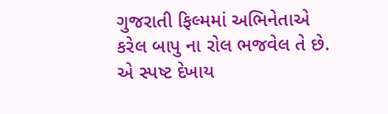ગુજરાતી ફિલ્મમાં અભિનેતાએ કરેલ બાપુ ના રોલ ભજવેલ તે છે. એ સ્પષ્ટ દેખાય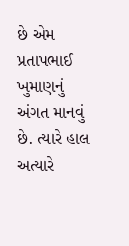છે એમ પ્રતાપભાઈ ખુમાણનું અંગત માનવું છે. ત્યારે હાલ અત્યારે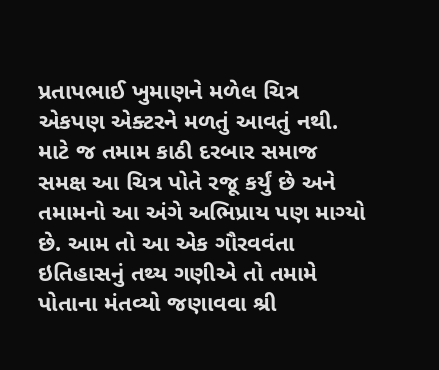પ્રતાપભાઈ ખુમાણને મળેલ ચિત્ર એકપણ એક્ટરને મળતું આવતું નથી. માટે જ તમામ કાઠી દરબાર સમાજ સમક્ષ આ ચિત્ર પોતે રજૂ કર્યું છે અને તમામનો આ અંગે અભિપ્રાય પણ માગ્યો છે. આમ તો આ એક ગૌરવવંતા ઇતિહાસનું તથ્ય ગણીએ તો તમામે પોતાના મંતવ્યો જણાવવા શ્રી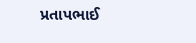પ્રતાપભાઈ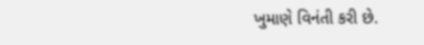ખુમાણે વિનંતી કરી છે.